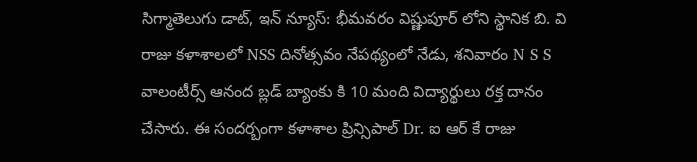సిగ్మాతెలుగు డాట్, ఇన్ న్యూస్: భీమవరం విష్ణుపూర్ లోని స్థానిక బి. వి రాజు కళాశాలలో NSS దినోత్సవం నేపథ్యంలో నేడు, శనివారం N S S వాలంటీర్స్ ఆనంద బ్లడ్ బ్యాంకు కి 10 మంది విద్యార్థులు రక్త దానం చేసారు. ఈ సందర్బంగా కళాశాల ప్రిన్సిపాల్ Dr. ఐ ఆర్ కే రాజు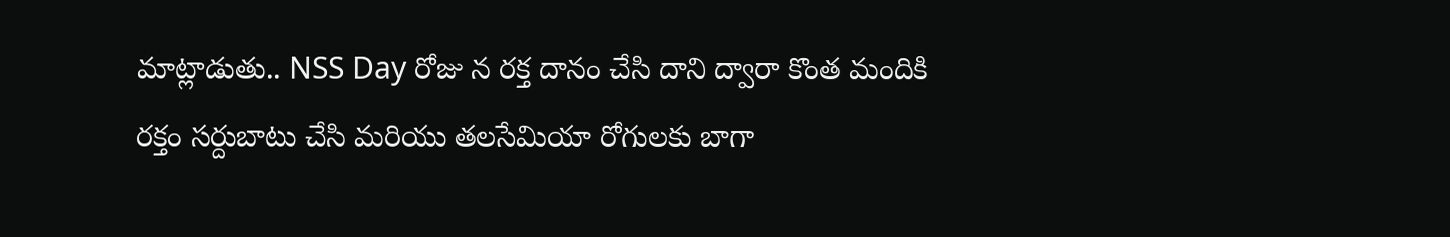మాట్లాడుతు.. NSS Day రోజు న రక్త దానం చేసి దాని ద్వారా కొంత మందికి రక్తం సర్దుబాటు చేసి మరియు తలసేమియా రోగులకు బాగా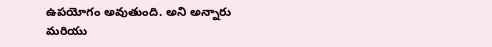ఉపయోగం అవుతుంది. అని అన్నారు మరియు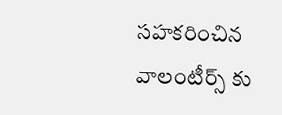సహకరించిన వాలంటీర్స్ కు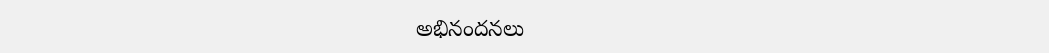అభినందనలు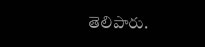తెలిపారు.